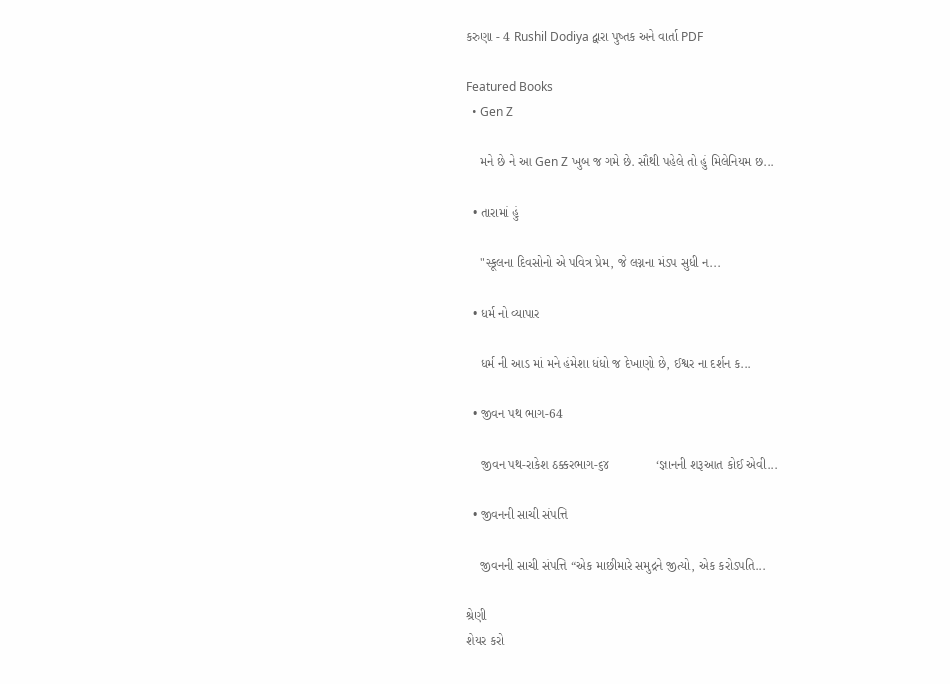કરુણા - 4 Rushil Dodiya દ્વારા પુષ્તક અને વાર્તા PDF

Featured Books
  • Gen Z

    મને છે ને આ Gen Z ખુબ જ ગમે છે. સૌથી પહેલે તો હું મિલેનિયમ છ...

  • તારામાં હું

    "સ્કૂલના દિવસોનો એ પવિત્ર પ્રેમ, જે લગ્નના મંડપ સુધી ન...

  • ધર્મ નો વ્યાપાર

    ધર્મ ની આડ માં મને હંમેશા ધંધો જ દેખાણો છે, ઈશ્વર ના દર્શન ક...

  • જીવન પથ ભાગ-64

    જીવન પથ-રાકેશ ઠક્કરભાગ-૬૪             ‘જ્ઞાનની શરૂઆત કોઈ એવી...

  • જીવનની સાચી સંપત્તિ

    જીવનની સાચી સંપત્તિ “એક માછીમારે સમુદ્રને જીત્યો, એક કરોડપતિ...

શ્રેણી
શેયર કરો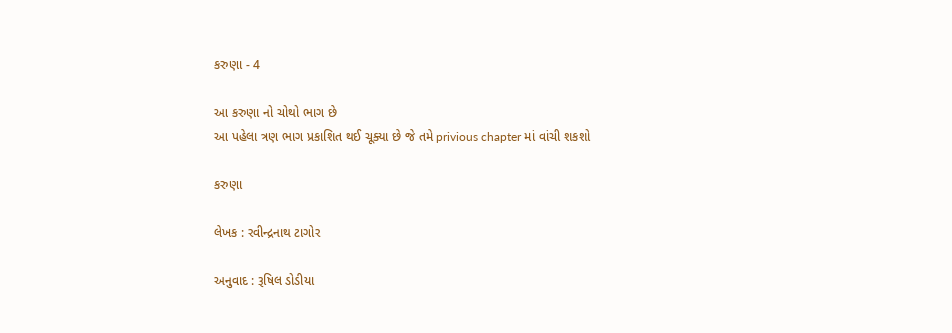કરુણા - 4

આ કરુણા નો ચોથો ભાગ છે
આ પહેલા ત્રણ ભાગ પ્રકાશિત થઈ ચૂક્યા છે જે તમે privious chapter માં વાંચી શકશો

કરુણા

લેખક : રવીન્દ્રનાથ ટાગોર

અનુવાદ : રૂષિલ ડોડીયા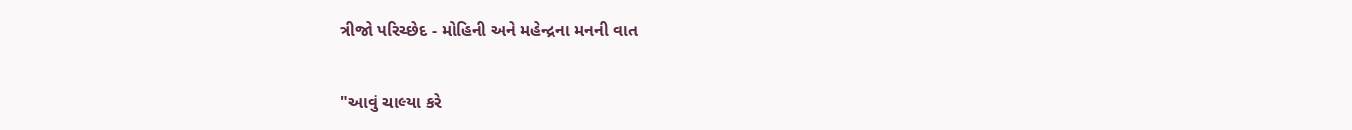ત્રીજો પરિચ્છેદ - મોહિની અને મહેન્દ્રના મનની વાત


"આવું ચાલ્યા કરે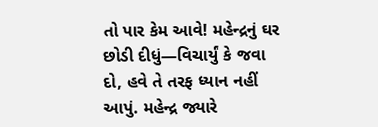તો પાર કેમ આવે! મહેન્દ્રનું ઘર છોડી દીધું—વિચાર્યું કે જવા દો, હવે તે તરફ ધ્યાન નહીં આપું. મહેન્દ્ર જ્યારે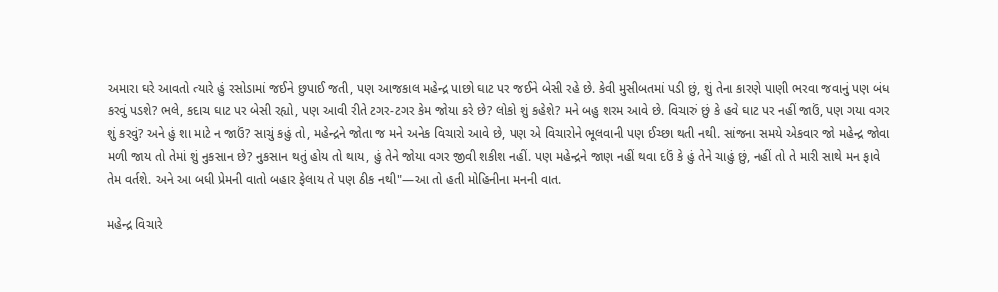અમારા ઘરે આવતો ત્યારે હું રસોડામાં જઈને છુપાઈ જતી, પણ આજકાલ મહેન્દ્ર પાછો ઘાટ પર જઈને બેસી રહે છે. કેવી મુસીબતમાં પડી છું, શું તેના કારણે પાણી ભરવા જવાનું પણ બંધ કરવું પડશે? ભલે, કદાચ ઘાટ પર બેસી રહ્યો, પણ આવી રીતે ટગર-ટગર કેમ જોયા કરે છે? લોકો શું કહેશે? મને બહુ શરમ આવે છે. વિચારું છું કે હવે ઘાટ પર નહીં જાઉં, પણ ગયા વગર શું કરવું? અને હું શા માટે ન જાઉં? સાચું કહું તો, મહેન્દ્રને જોતા જ મને અનેક વિચારો આવે છે, પણ એ વિચારોને ભૂલવાની પણ ઈચ્છા થતી નથી. સાંજના સમયે એકવાર જો મહેન્દ્ર જોવા મળી જાય તો તેમાં શું નુકસાન છે? નુકસાન થતું હોય તો થાય, હું તેને જોયા વગર જીવી શકીશ નહીં. પણ મહેન્દ્રને જાણ નહીં થવા દઉં કે હું તેને ચાહું છું, નહીં તો તે મારી સાથે મન ફાવે તેમ વર્તશે. અને આ બધી પ્રેમની વાતો બહાર ફેલાય તે પણ ઠીક નથી"—આ તો હતી મોહિનીના મનની વાત.

મહેન્દ્ર વિચારે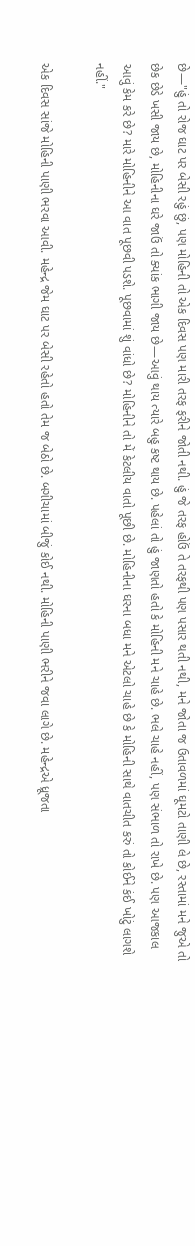છે—"હું તો રોજ ઘાટ પર બેસી રહું છું, પણ મોહિની તો એક દિવસ પણ મારી તરફ ફરીને જોતી નથી. હું જે તરફ હોઉં તે તરફથી પણ પસાર થતી નથી, મને જોતા જ ઉતાવળમાં ઘૂમટો તાણી લે છે, રસ્તામાં મને જુએ તો છેક છેડે ખસી જાય છે, મોહિનીના ઘરે જાઉં તો ક્યાંક ભાગી જાય છે—આવું થાય ત્યારે બહુ કષ્ટ થાય છે. પહેલાં તો હું જાણતો હતો કે મોહિની મને ચાહે છે. ભલે ચાહે નહીં, પણ સંભાળ તો રાખે છે. પણ આજકાલ આવું કેમ કરે છે? મારે મોહિનીને આ વાત પૂછવી પડશે. પૂછવામાં શું વાંધો છે? મોહિનીને તો મેં કેટલીય વાતો પૂછી છે. મોહિનીના ઘરના બધા મને એટલો ચાહે છે કે મોહિની સાથે વાતચીત કરું તો કોઈને કંઈ ખોટું લાગશે નહીં."

એક દિવસ સાંજે મોહિની પાણી ભરવા આવી. મહેન્દ્ર જેમ ઘાટ પર બેસી રહેતો હતો તેમ જ બેઠો છે. બગીચામાં બીજું કોઈ નથી. મોહિની પાણી ભરીને જવા લાગે છે. મહેન્દ્રએ ધ્રૂજતા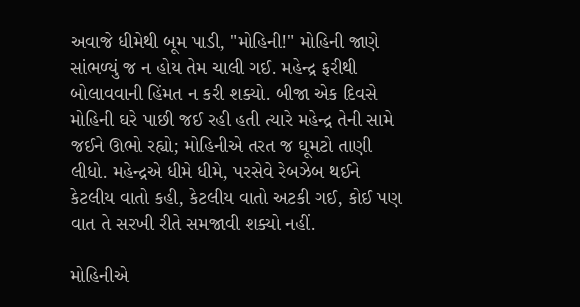અવાજે ધીમેથી બૂમ પાડી, "મોહિની!" મોહિની જાણે સાંભળ્યું જ ન હોય તેમ ચાલી ગઈ. મહેન્દ્ર ફરીથી બોલાવવાની હિંમત ન કરી શક્યો. બીજા એક દિવસે મોહિની ઘરે પાછી જઈ રહી હતી ત્યારે મહેન્દ્ર તેની સામે જઈને ઊભો રહ્યો; મોહિનીએ તરત જ ઘૂમટો તાણી લીધો. મહેન્દ્રએ ધીમે ધીમે, પરસેવે રેબઝેબ થઈને કેટલીય વાતો કહી, કેટલીય વાતો અટકી ગઈ, કોઈ પણ વાત તે સરખી રીતે સમજાવી શક્યો નહીં.

મોહિનીએ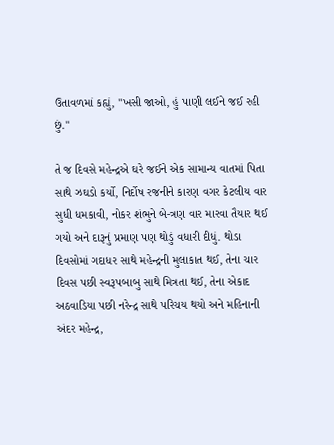ઉતાવળમાં કહ્યું, "ખસી જાઓ, હું પાણી લઈને જઈ રહી છું."

તે જ દિવસે મહેન્દ્રએ ઘરે જઈને એક સામાન્ય વાતમાં પિતા સાથે ઝઘડો કર્યો, નિર્દોષ રજનીને કારણ વગર કેટલીય વાર સુધી ધમકાવી, નોકર શંભુને બે-ત્રણ વાર મારવા તૈયાર થઈ ગયો અને દારૂનું પ્રમાણ પણ થોડું વધારી દીધું. થોડા દિવસોમાં ગદાધર સાથે મહેન્દ્રની મુલાકાત થઈ, તેના ચાર દિવસ પછી સ્વરૂપબાબુ સાથે મિત્રતા થઈ, તેના એકાદ અઠવાડિયા પછી નરેન્દ્ર સાથે પરિચય થયો અને મહિનાની અંદર મહેન્દ્ર,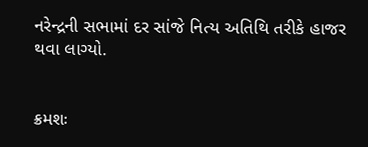નરેન્દ્રની સભામાં દર સાંજે નિત્ય અતિથિ તરીકે હાજર થવા લાગ્યો.


ક્રમશઃ